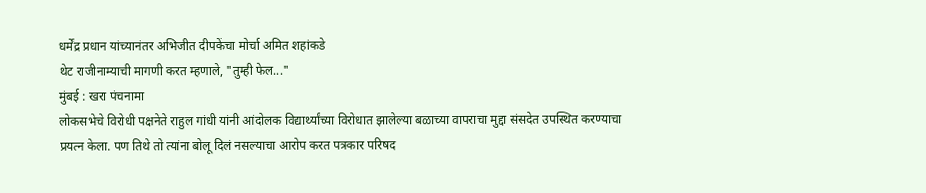धर्मेंद्र प्रधान यांच्यानंतर अभिजीत दीपकेंचा मोर्चा अमित शहांकडे
थेट राजीनाम्याची मागणी करत म्हणाले, "तुम्ही फेल..."
मुंबई : खरा पंचनामा
लोकसभेचे विरोधी पक्षनेते राहुल गांधी यांनी आंदोलक विद्यार्थ्यांच्या विरोधात झालेल्या बळाच्या वापराचा मुद्दा संसदेत उपस्थित करण्याचा प्रयत्न केला. पण तिथे तो त्यांना बोलू दिलं नसल्याचा आरोप करत पत्रकार परिषद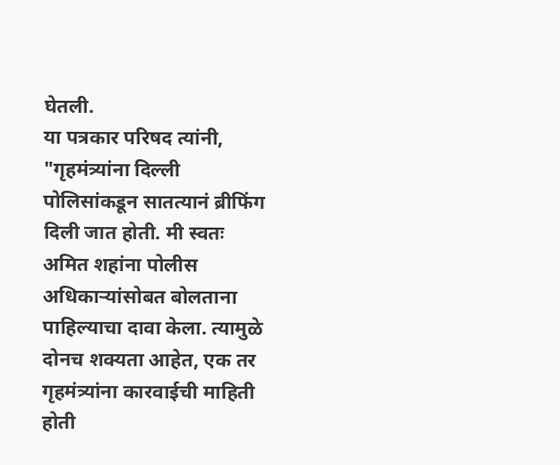घेतली.
या पत्रकार परिषद त्यांनी, "गृहमंत्र्यांना दिल्ली पोलिसांकडून सातत्यानं ब्रीफिंग दिली जात होती. मी स्वतः अमित शहांना पोलीस अधिकाऱ्यांसोबत बोलताना पाहिल्याचा दावा केला. त्यामुळे दोनच शक्यता आहेत, एक तर गृहमंत्र्यांना कारवाईची माहिती होती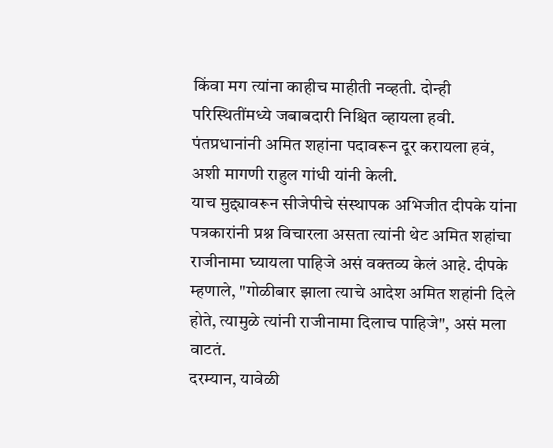किंवा मग त्यांना काहीच माहीती नव्हती. दोन्ही परिस्थितींमध्ये जबाबदारी निश्चित व्हायला हवी. पंतप्रधानांनी अमित शहांना पदावरून दूर करायला हवं, अशी मागणी राहुल गांधी यांनी केली.
याच मुद्द्यावरून सीजेपीचे संस्थापक अभिजीत दीपके यांना पत्रकारांनी प्रश्न विचारला असता त्यांनी थेट अमित शहांचा राजीनामा घ्यायला पाहिजे असं वक्तव्य केलं आहे. दीपके म्हणाले, "गोळीबार झाला त्याचे आदेश अमित शहांनी दिले होते, त्यामुळे त्यांनी राजीनामा दिलाच पाहिजे", असं मला वाटतं.
दरम्यान, यावेळी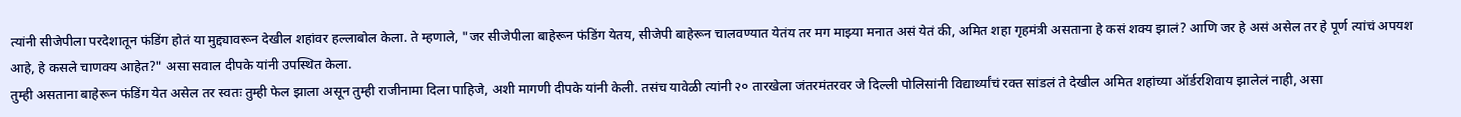त्यांनी सीजेपीला परदेशातून फंडिंग होतं या मुद्द्यावरून देखील शहांवर हल्लाबोल केला. ते म्हणाले, "जर सीजेपीला बाहेरून फंडिंग येतय, सीजेपी बाहेरून चालवण्यात येतंय तर मग माझ्या मनात असं येतं की, अमित शहा गृहमंत्री असताना हे कसं शक्य झालं? आणि जर हे असं असेल तर हे पूर्ण त्यांचं अपयश आहे, हे कसले चाणक्य आहेत?" असा सवाल दीपके यांनी उपस्थित केला.
तुम्ही असताना बाहेरून फंडिंग येत असेल तर स्वतः तुम्ही फेल झाला असून तुम्ही राजीनामा दिला पाहिजे, अशी मागणी दीपके यांनी केली. तसंच यावेळी त्यांनी २० तारखेला जंतरमंतरवर जे दिल्ली पोलिसांनी विद्यार्थ्यांचं रक्त सांडलं ते देखील अमित शहांच्या ऑर्डरशिवाय झालेलं नाही, असा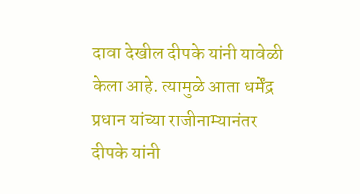दावा देखील दीपके यांनी यावेळी केला आहे. त्यामुळे आता धर्मेंद्र प्रधान यांच्या राजीनाम्यानंतर दीपके यांनी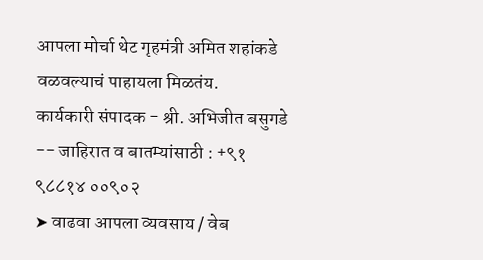आपला मोर्चा थेट गृहमंत्री अमित शहांकडे वळवल्याचं पाहायला मिळतंय.
कार्यकारी संपादक - श्री. अभिजीत बसुगडे -- जाहिरात व बातम्यांसाठी : +९१ ९८८१४ ००९०२
➤ वाढवा आपला व्यवसाय / वेब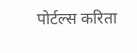पोर्टल्स करिता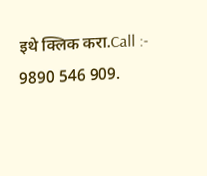इथे क्लिक करा.Call :- 9890 546 909.